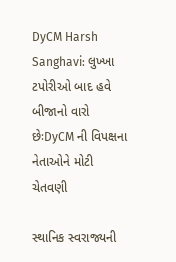DyCM Harsh Sanghavi: લુખ્ખા ટપોરીઓ બાદ હવે બીજાનો વારો છેઃDyCM ની વિપક્ષના નેતાઓને મોટી ચેતવણી

સ્થાનિક સ્વરાજ્યની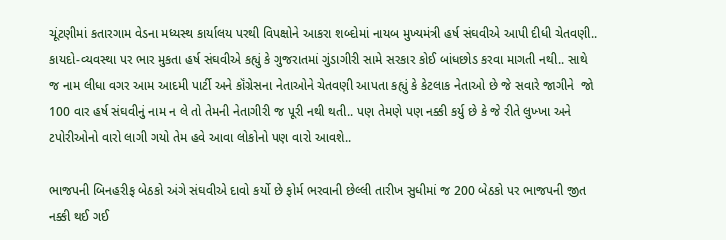ચૂંટણીમાં કતારગામ વેડના મધ્યસ્થ કાર્યાલય પરથી વિપક્ષોને આકરા શબ્દોમાં નાયબ મુખ્યમંત્રી હર્ષ સંઘવીએ આપી દીધી ચેતવણી.. કાયદો-વ્યવસ્થા પર ભાર મુકતા હર્ષ સંઘવીએ કહ્યું કે ગુજરાતમાં ગુંડાગીરી સામે સરકાર કોઈ બાંધછોડ કરવા માગતી નથી.. સાથે જ નામ લીધા વગર આમ આદમી પાર્ટી અને કૉંગ્રેસના નેતાઓને ચેતવણી આપતા કહ્યું કે કેટલાક નેતાઓ છે જે સવારે જાગીને  જો 100 વાર હર્ષ સંઘવીનું નામ ન લે તો તેમની નેતાગીરી જ પૂરી નથી થતી.. પણ તેમણે પણ નક્કી કર્યુ છે કે જે રીતે લુખ્ખા અને ટપોરીઓનો વારો લાગી ગયો તેમ હવે આવા લોકોનો પણ વારો આવશે..

ભાજપની બિનહરીફ બેઠકો અંગે સંઘવીએ દાવો કર્યો છે ફોર્મ ભરવાની છેલ્લી તારીખ સુધીમાં જ 200 બેઠકો પર ભાજપની જીત નક્કી થઈ ગઈ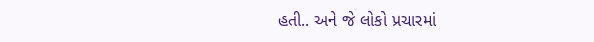હતી.. અને જે લોકો પ્રચારમાં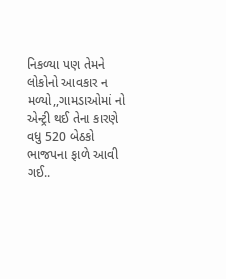નિકળ્યા પણ તેમને લોકોનો આવકાર ન મળ્યો,,ગામડાઓમાં નો એન્ટ્રી થઈ તેના કારણે વધુ 520 બેઠકો ભાજપના ફાળે આવી ગઈ..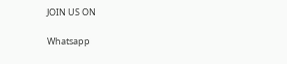JOIN US ON

Whatsapp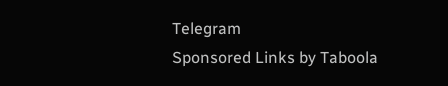Telegram
Sponsored Links by Taboola